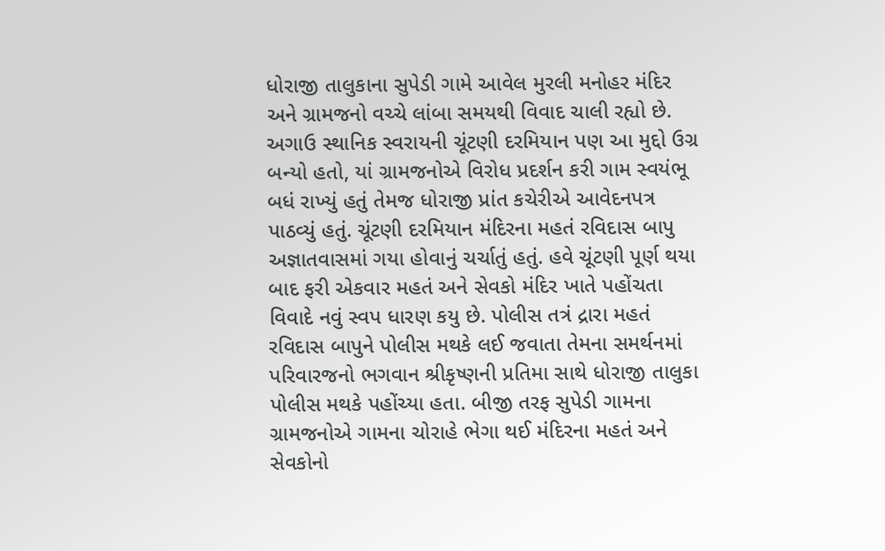ધોરાજી તાલુકાના સુપેડી ગામે આવેલ મુરલી મનોહર મંદિર અને ગ્રામજનો વચ્ચે લાંબા સમયથી વિવાદ ચાલી રહ્યો છે. અગાઉ સ્થાનિક સ્વરાયની ચૂંટણી દરમિયાન પણ આ મુદ્દો ઉગ્ર બન્યો હતો, યાં ગ્રામજનોએ વિરોધ પ્રદર્શન કરી ગામ સ્વયંભૂ બધં રાખ્યું હતું તેમજ ધોરાજી પ્રાંત કચેરીએ આવેદનપત્ર પાઠવ્યું હતું. ચૂંટણી દરમિયાન મંદિરના મહતં રવિદાસ બાપુ અજ્ઞાતવાસમાં ગયા હોવાનું ચર્ચાતું હતું. હવે ચૂંટણી પૂર્ણ થયા બાદ ફરી એકવાર મહતં અને સેવકો મંદિર ખાતે પહોંચતા વિવાદે નવું સ્વપ ધારણ કયુ છે. પોલીસ તત્રં દ્રારા મહતં રવિદાસ બાપુને પોલીસ મથકે લઈ જવાતા તેમના સમર્થનમાં પરિવારજનો ભગવાન શ્રીકૃષ્ણની પ્રતિમા સાથે ધોરાજી તાલુકા પોલીસ મથકે પહોંચ્યા હતા. બીજી તરફ સુપેડી ગામના ગ્રામજનોએ ગામના ચોરાહે ભેગા થઈ મંદિરના મહતં અને સેવકોનો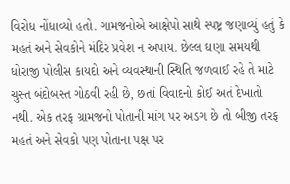વિરોધ નોંધાવ્યો હતો. ગામજનોએ આક્ષેપો સાથે સ્પષ્ટ્ર જણાવ્યું હતું કે મહતં અને સેવકોને મંદિર પ્રવેશ ન અપાય. છેલ્લ ઘણા સમયથી ધોરાજી પોલીસ કાયદો અને વ્યવસ્થાની સ્થિતિ જળવાઈ રહે તે માટે ચુસ્ત બંદોબસ્ત ગોઠવી રહી છે, છતાં વિવાદનો કોઈ અતં દેખાતો નથી. એક તરફ ગ્રામજનો પોતાની માંગ પર અડગ છે તો બીજી તરફ મહતં અને સેવકો પણ પોતાના પક્ષ પર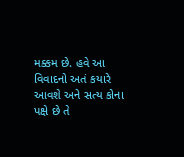મક્કમ છે. હવે આ વિવાદનો અતં કયારે આવશે અને સત્ય કોના પક્ષે છે તે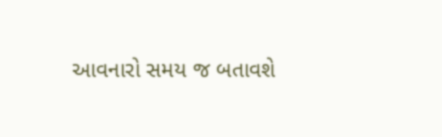આવનારો સમય જ બતાવશે